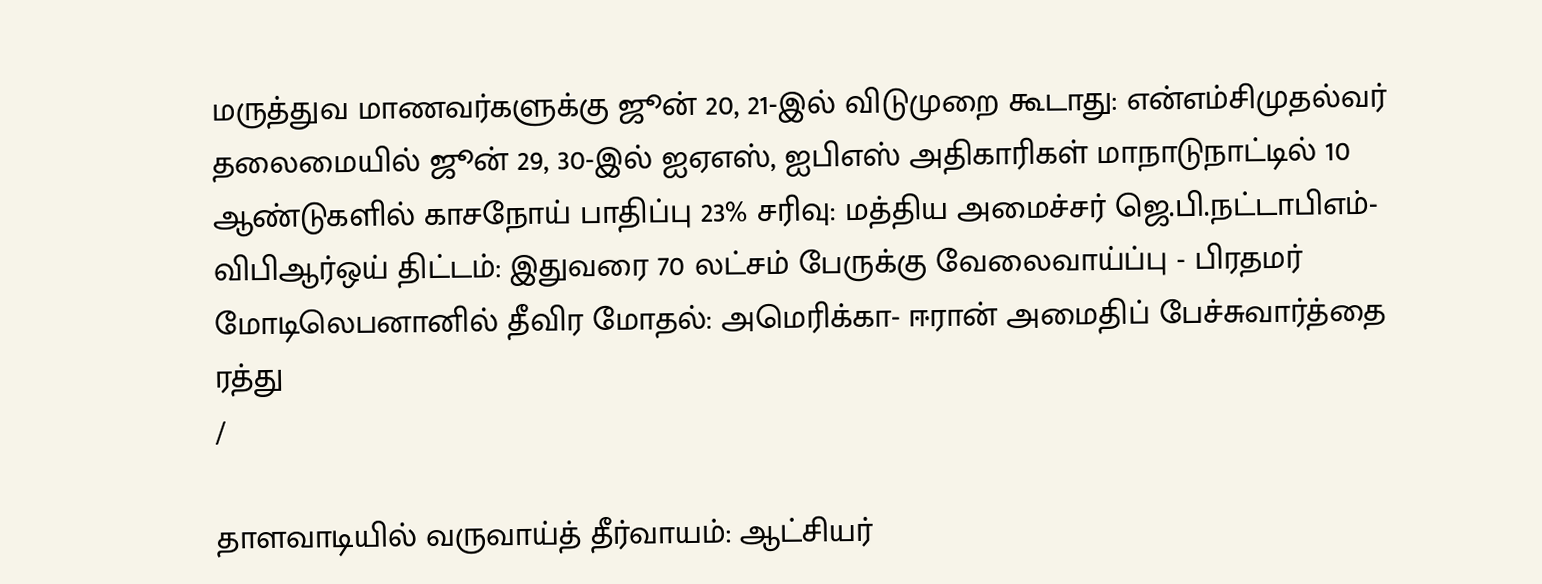மருத்துவ மாணவர்களுக்கு ஜூன் 20, 21-இல் விடுமுறை கூடாது: என்எம்சிமுதல்வர் தலைமையில் ஜூன் 29, 30-இல் ஐஏஎஸ், ஐபிஎஸ் அதிகாரிகள் மாநாடுநாட்டில் 10 ஆண்டுகளில் காசநோய் பாதிப்பு 23% சரிவு: மத்திய அமைச்சர் ஜெ.பி.நட்டாபிஎம்-விபிஆர்ஒய் திட்டம்: இதுவரை 70 லட்சம் பேருக்கு வேலைவாய்ப்பு - பிரதமர் மோடிலெபனானில் தீவிர மோதல்: அமெரிக்கா- ஈரான் அமைதிப் பேச்சுவார்த்தை ரத்து
/

தாளவாடியில் வருவாய்த் தீர்வாயம்: ஆட்சியர்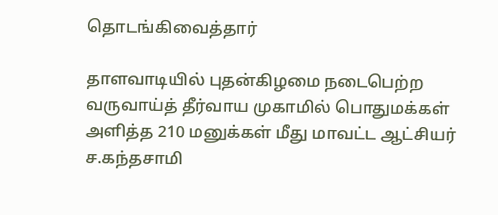தொடங்கிவைத்தார்

தாளவாடியில் புதன்கிழமை நடைபெற்ற வருவாய்த் தீர்வாய முகாமில் பொதுமக்கள் அளித்த 210 மனுக்கள் மீது மாவட்ட ஆட்சியர் ச.கந்தசாமி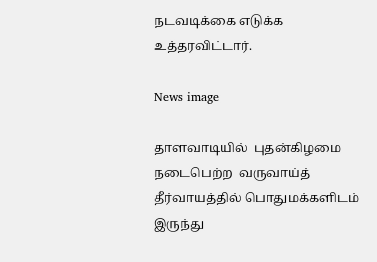நடவடிக்கை எடுக்க உத்தரவிட்டார்.

News image

தாளவாடியில்  புதன்கிழமை நடைபெற்ற  வருவாய்த்  தீர்வாயத்தில் பொதுமக்களிடம் இருந்து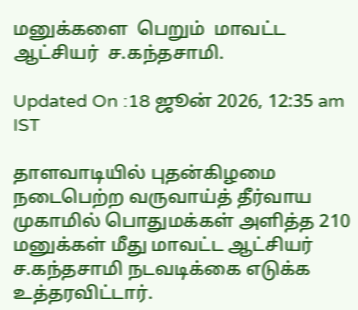மனுக்களை  பெறும்  மாவட்ட  ஆட்சியர்  ச.கந்தசாமி.

Updated On :18 ஜூன் 2026, 12:35 am IST

தாளவாடியில் புதன்கிழமை நடைபெற்ற வருவாய்த் தீர்வாய முகாமில் பொதுமக்கள் அளித்த 210 மனுக்கள் மீது மாவட்ட ஆட்சியர் ச.கந்தசாமி நடவடிக்கை எடுக்க உத்தரவிட்டார்.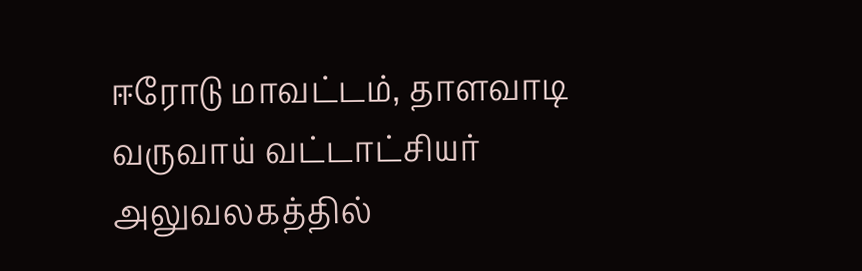ஈரோடு மாவட்டம், தாளவாடி வருவாய் வட்டாட்சியர் அலுவலகத்தில்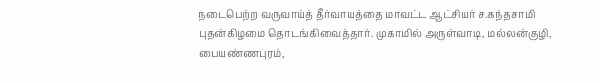நடைபெற்ற வருவாய்த் தீர்வாயத்தை மாவட்ட ஆட்சியர் ச.கந்தசாமி புதன்கிழமை தொடங்கிவைத்தார். முகாமில் அருள்வாடி, மல்லன்குழி, பையண்ணபுரம்,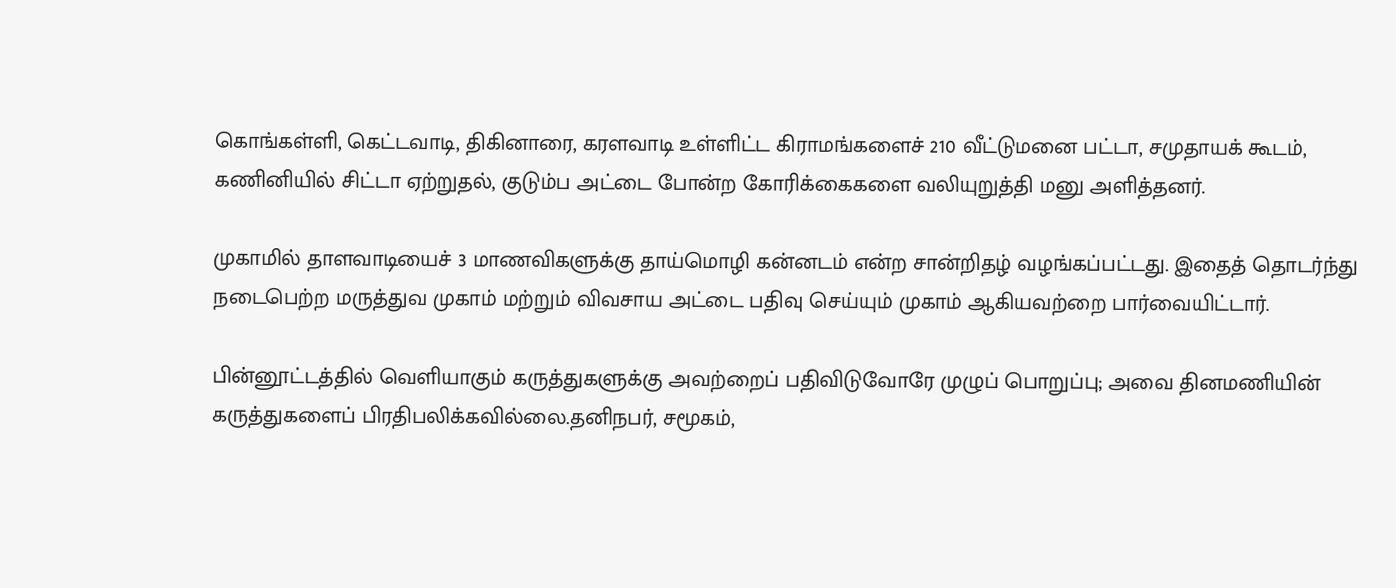கொங்கள்ளி, கெட்டவாடி, திகினாரை, கரளவாடி உள்ளிட்ட கிராமங்களைச் 210 வீட்டுமனை பட்டா, சமுதாயக் கூடம், கணினியில் சிட்டா ஏற்றுதல், குடும்ப அட்டை போன்ற கோரிக்கைகளை வலியுறுத்தி மனு அளித்தனர்.

முகாமில் தாளவாடியைச் 3 மாணவிகளுக்கு தாய்மொழி கன்னடம் என்ற சான்றிதழ் வழங்கப்பட்டது. இதைத் தொடர்ந்து நடைபெற்ற மருத்துவ முகாம் மற்றும் விவசாய அட்டை பதிவு செய்யும் முகாம் ஆகியவற்றை பார்வையிட்டார்.

பின்னூட்டத்தில் வெளியாகும் கருத்துகளுக்கு அவற்றைப் பதிவிடுவோரே முழுப் பொறுப்பு; அவை தினமணியின் கருத்துகளைப் பிரதிபலிக்கவில்லை.தனிநபர், சமூகம்,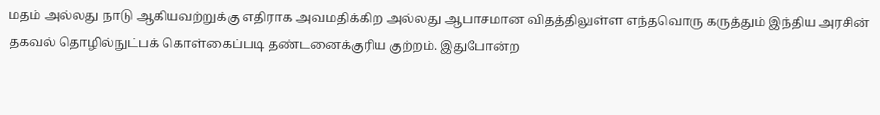மதம் அல்லது நாடு ஆகியவற்றுக்கு எதிராக அவமதிக்கிற அல்லது ஆபாசமான விதத்திலுள்ள எந்தவொரு கருத்தும் இந்திய அரசின் தகவல் தொழில்நுட்பக் கொள்கைப்படி தண்டனைக்குரிய குற்றம். இதுபோன்ற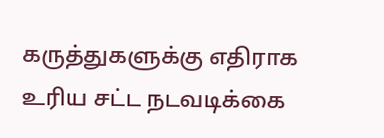கருத்துகளுக்கு எதிராக உரிய சட்ட நடவடிக்கை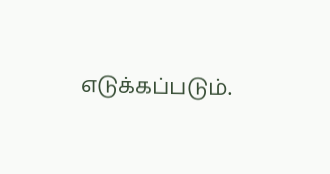எடுக்கப்படும்.